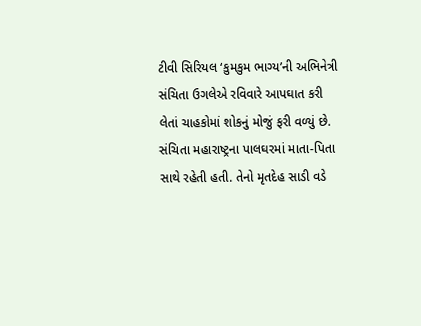ટીવી સિરિયલ ‘કુમકુમ ભાગ્ય’ની અભિનેત્રી સંચિતા ઉગલેએ રવિવારે આપઘાત કરી લેતાં ચાહકોમાં શોકનું મોજું ફરી વળ્યું છે. સંચિતા મહારાષ્ટ્રના પાલઘરમાં માતા-પિતા સાથે રહેતી હતી. તેનો મૃતદેહ સાડી વડે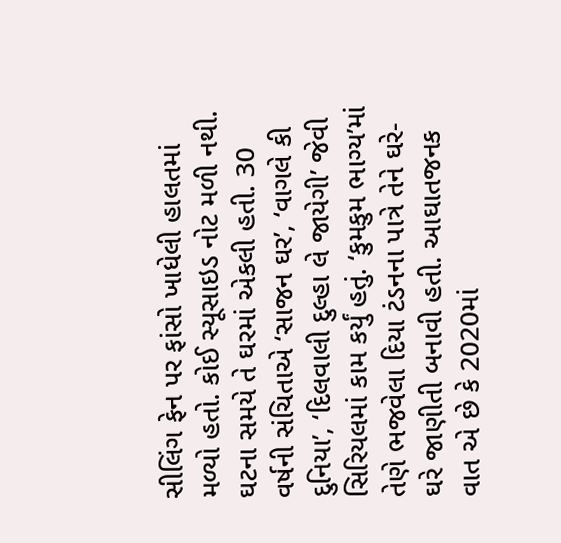સીલિંગ ફેન પર ફાંસો ખાધેલી હાલતમાં મળ્યો હતો. કોઈ સ્યૂસાઇડ નોટ મળી નથી. ઘટના સમયે તે ઘરમાં એકલી હતી. 30 વર્ષની સંચિતાએ ‘સાજન ઘર’, ‘વાગલે કી દુનિયા’, ‘દિલવાલી દુલ્હા લે જાયેગી’ જેવી સિરિયલમાં કામ કર્યું હતું. ‘કુમકુમ ભાગ્ય’માં તેણે ભજવેલા દિયા ટંડનના પાત્રે તેને ઘરે-ઘરે જાણીતી બનાવી હતી. આઘાતજનક વાત એ છે કે 2020માં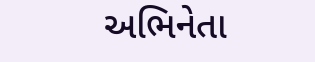અભિનેતા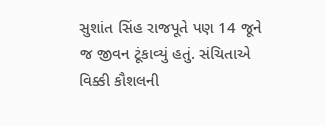સુશાંત સિંહ રાજપૂતે પણ 14 જૂને જ જીવન ટૂંકાવ્યું હતું. સંચિતાએ વિક્કી કૌશલની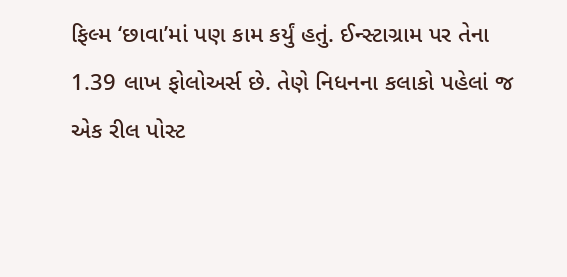ફિલ્મ ‘છાવા’માં પણ કામ કર્યું હતું. ઈન્સ્ટાગ્રામ પર તેના 1.39 લાખ ફોલોઅર્સ છે. તેણે નિધનના કલાકો પહેલાં જ એક રીલ પોસ્ટ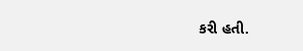કરી હતી.